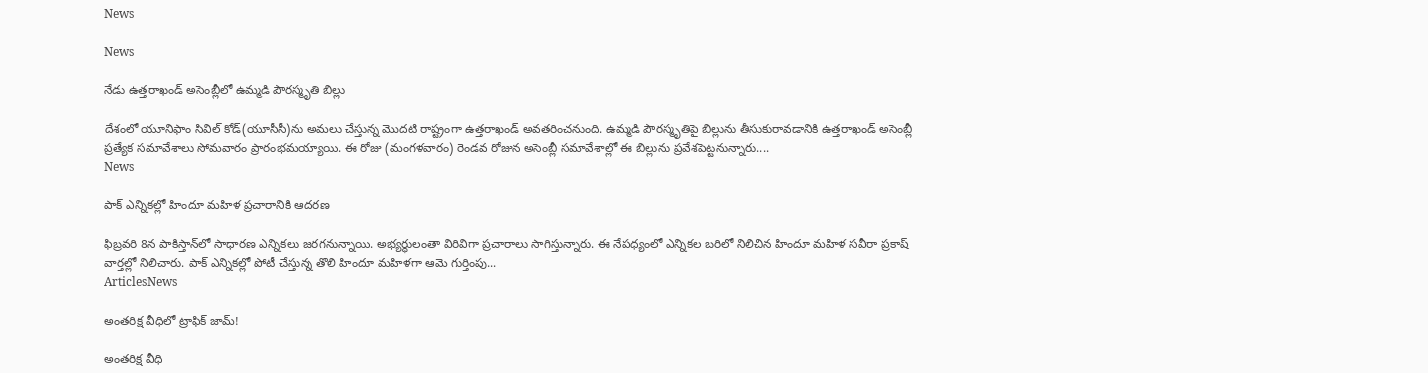News

News

నేడు ఉత్తరాఖండ్ అసెంబ్లీలో ఉమ్మడి పౌరస్మృతి బిల్లు

దేశంలో యూనిఫాం సివిల్ కోడ్(యూసీసీ)ను అమలు చేస్తున్న మొదటి రాష్ట్రంగా ఉత్తరాఖండ్ అవతరించనుంది. ఉమ్మడి పౌరస్మృతిపై బిల్లును తీసుకురావడానికి ఉత్తరాఖండ్ అసెంబ్లీ ప్రత్యేక సమావేశాలు సోమవారం ప్రారంభమయ్యాయి. ఈ రోజు (మంగళవారం) రెండవ రోజున అసెంబ్లీ సమావేశాల్లో ఈ బిల్లును ప్రవేశపెట్టనున్నారు....
News

పాక్‌ ఎన్నికల్లో హిందూ మహిళ ప్రచారానికి ఆదరణ

ఫిబ్రవరి 8న పాకిస్తాన్‌లో సాధారణ ఎన్నికలు జరగనున్నాయి. అభ్యర్థులంతా విరివిగా ప్రచారాలు సాగిస్తున్నారు. ఈ నేపధ్యంలో ఎన్నికల బరిలో నిలిచిన హిందూ మహిళ సవీరా ప్రకాష్ వార్తల్లో నిలిచారు. పాక్‌ ఎన్నికల్లో పోటీ చేస్తున్న తొలి హిందూ మహిళగా ఆమె గుర్తింపు...
ArticlesNews

అంతరిక్ష వీధిలో ట్రాఫిక్‌ జామ్‌!

అంతరిక్ష వీధి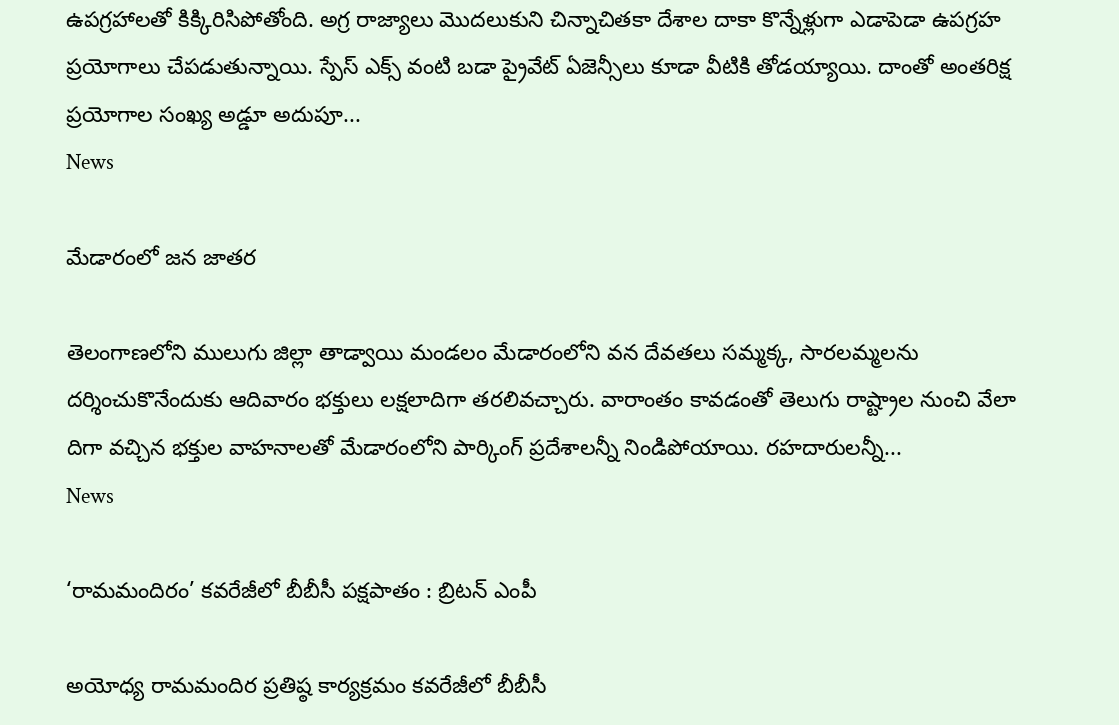ఉపగ్రహాలతో కిక్కిరిసిపోతోంది. అగ్ర రాజ్యాలు మొదలుకుని చిన్నాచితకా దేశాల దాకా కొన్నేళ్లుగా ఎడాపెడా ఉపగ్రహ ప్రయోగాలు చేపడుతున్నాయి. స్పేస్‌ ఎక్స్‌ వంటి బడా ప్రైవేట్‌ ఏజెన్సీలు కూడా వీటికి తోడయ్యాయి. దాంతో అంతరిక్ష ప్రయోగాల సంఖ్య అడ్డూ అదుపూ...
News

మేడారంలో జన జాతర

తెలంగాణలోని ములుగు జిల్లా తాడ్వాయి మండలం మేడారంలోని వన దేవతలు సమ్మక్క, సారలమ్మలను దర్శించుకొనేందుకు ఆదివారం భక్తులు లక్షలాదిగా తరలివచ్చారు. వారాంతం కావడంతో తెలుగు రాష్ట్రాల నుంచి వేలా దిగా వచ్చిన భక్తుల వాహనాలతో మేడారంలోని పార్కింగ్ ప్రదేశాలన్నీ నిండిపోయాయి. రహదారులన్నీ...
News

‘రామమందిరం’ కవరేజీలో బీబీసీ పక్షపాతం : బ్రిటన్‌ ఎంపీ

అయోధ్య రామమందిర ప్రతిష్ఠ కార్యక్రమం కవరేజీలో బీబీసీ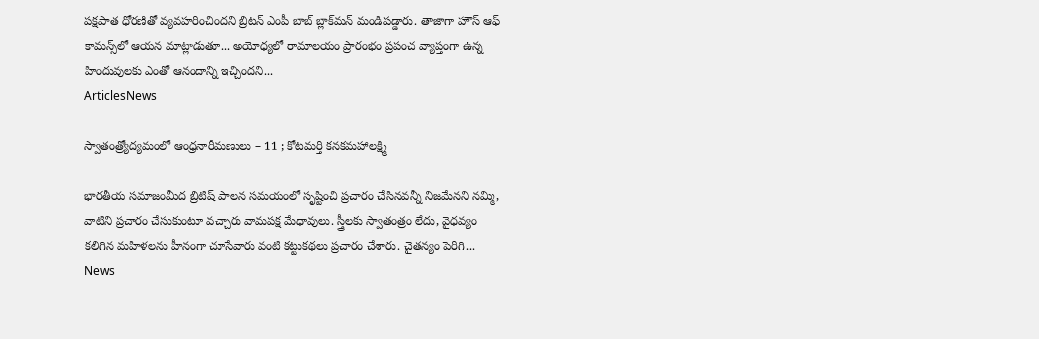పక్షపాత ధోరణితో వ్యవహరించిందని బ్రిటన్‌ ఎంపీ బాబ్‌ బ్లాక్‌మన్‌ మండిపడ్డారు. తాజాగా హౌస్‌ ఆఫ్‌ కామన్స్‌లో ఆయన మాట్లాడుతూ... అయోధ్యలో రామాలయం ప్రారంభం ప్రపంచ వ్యాప్తంగా ఉన్న హిందువులకు ఎంతో ఆనందాన్ని ఇచ్చిందని...
ArticlesNews

స్వాతంత్ర్యోద్యమంలో ఆంధ్రనారీమణులు – 11 ; కోటమర్తి కనకమహాలక్ష్మి

భారతీయ సమాజంమీద బ్రిటిష్ పాలన సమయంలో సృష్టించి ప్రచారం చేసినవన్నీ నిజమేనని నమ్మి, వాటిని ప్రచారం చేసుకుంటూ వచ్చారు వామపక్ష మేధావులు. స్త్రీలకు స్వాతంత్రం లేదు, వైధవ్యం కలిగిన మహిళలను హీనంగా చూసేవారు వంటి కట్టుకథలు ప్రచారం చేశారు. చైతన్యం పెరిగి...
News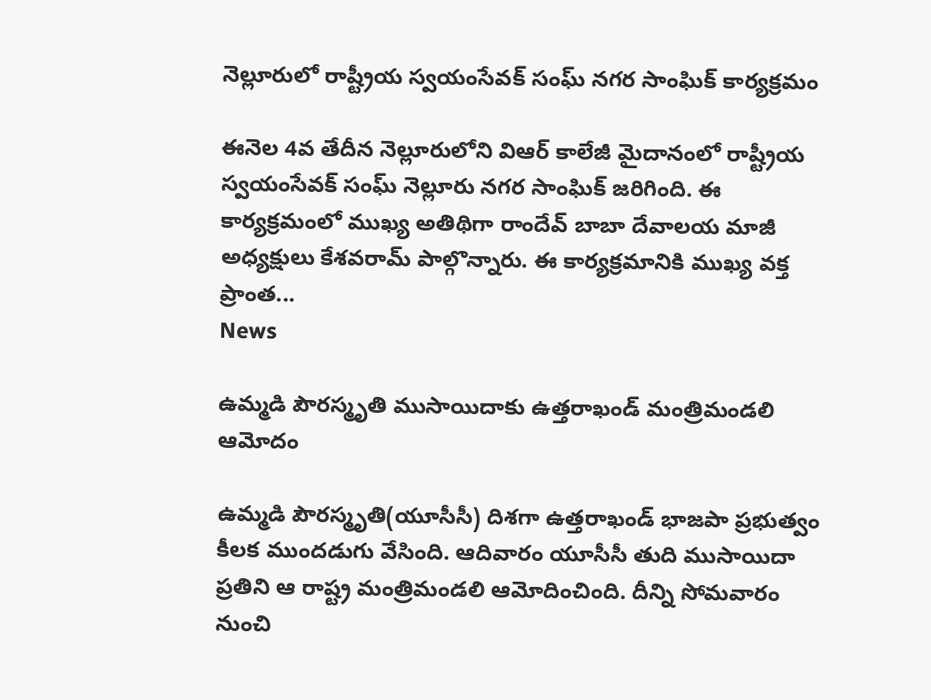నెల్లూరులో రాష్ట్రీయ స్వయంసేవక్ సంఘ్ నగర సాంఘిక్ కార్యక్రమం

ఈనెల 4వ తేదీన నెల్లూరులోని విఆర్ కాలేజీ మైదానంలో రాష్ట్రీయ స్వయంసేవక్ సంఘ్ నెల్లూరు నగర సాంఘిక్ జరిగింది. ఈ కార్యక్రమంలో ముఖ్య అతిథిగా రాందేవ్ బాబా దేవాలయ మాజీ అధ్యక్షులు కేశవరామ్ పాల్గొన్నారు. ఈ కార్యక్రమానికి ముఖ్య వక్త ప్రాంత...
News

ఉమ్మడి పౌరస్మృతి ముసాయిదాకు ఉత్తరాఖండ్‌ మంత్రిమండలి ఆమోదం

ఉమ్మడి పౌరస్మృతి(యూసీసీ) దిశగా ఉత్తరాఖండ్‌ భాజపా ప్రభుత్వం కీలక ముందడుగు వేసింది. ఆదివారం యూసీసీ తుది ముసాయిదా ప్రతిని ఆ రాష్ట్ర మంత్రిమండలి ఆమోదించింది. దీన్ని సోమవారం నుంచి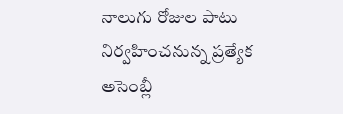నాలుగు రోజుల పాటు నిర్వహించనున్న ప్రత్యేక అసెంబ్లీ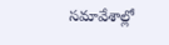సమావేశాల్లో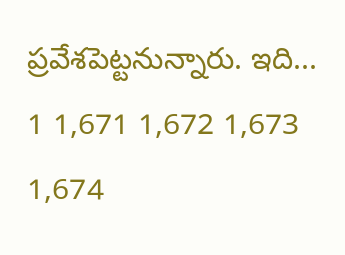ప్రవేశపెట్టనున్నారు. ఇది...
1 1,671 1,672 1,673 1,674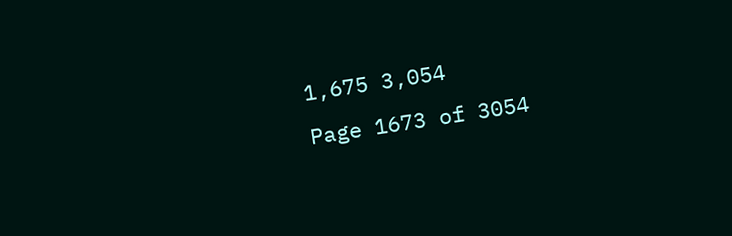1,675 3,054
Page 1673 of 3054